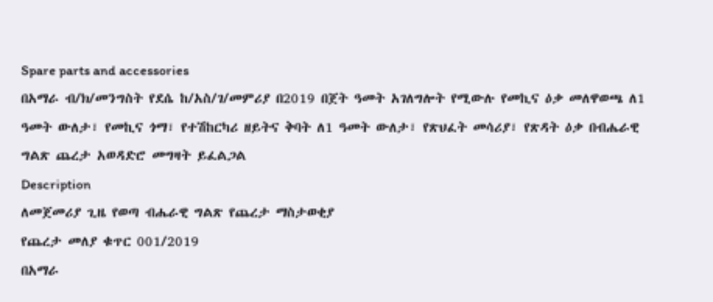Spare parts and accessories
በአማራ ብ/ክ/መንግስት የደሴ ከ/አስ/ገ/መምሪያ በ2019 በጀት ዓመት አገለግሎት የሚውሉ የመኪና ዕቃ መለዋወጫ ለ1 ዓመት ውለታ፣ የመኪና ጎማ፣ የተሽከርካሪ ዘይትና ቅባት ለ1 ዓመት ውለታ፣ የጽህፈት መሳሪያ፣ የጽዳት ዕቃ በብሔራዊ ግልጽ ጨረታ አወዳድሮ መግዛት ይፈልጋል
Description
ለመጀመሪያ ጊዜ የወጣ ብሔራዊ ግልጽ የጨረታ ማስታወቂያ
የጨረታ መለያ ቁጥር 001/2019
በአማራ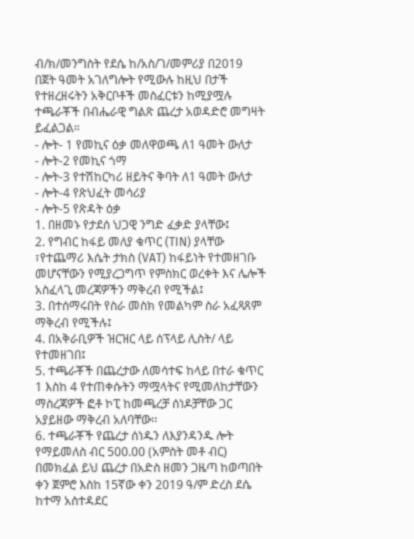ብ/ክ/መንግስት የደሴ ከ/አስ/ገ/መምሪያ በ2019 በጀት ዓመት አገለግሎት የሚውሉ ከዚህ በታች የተዘረዘሩትን አቅርቦቶች መስፈርቱን ከሚያሟሉ ተጫራቾች በብሔራዊ ግልጽ ጨረታ አወዳድሮ መግዛት ይፈልጋል።
- ሎት- 1 የመኪና ዕቃ መለዋወጫ ለ1 ዓመት ውለታ
- ሎት-2 የመኪና ጎማ
- ሎት-3 የተሽከርካሪ ዘይትና ቅባት ለ1 ዓመት ውለታ
- ሎት-4 የጽህፈት መሳሪያ
- ሎት-5 የጽዳት ዕቃ
1. በዘመኑ የታደሰ ህጋዊ ንግድ ፈቃድ ያላቸው፤
2. የግብር ከፋይ መለያ ቁጥር (TIN) ያላቸው ፣የተጨማሪ እሴት ታክስ (VAT) ከፋይነት የተመዘገቡ መሆናቸውን የሚያረጋግጥ የምስክር ወረቀት እና ሌሎች አስፈላጊ መረጃዎችን ማቅረብ የሚችል፤
3. በተሰማሩበት የስራ መስክ የመልካም ስራ አፈጻጸም ማቅረብ የሚችሉ፤
4. በአቅራቢዎች ዝርዝር ላይ ሰፕላይ ሊስት/ ላይ የተመዘገበ፤
5. ተጫራቾች በጨረታው ለመሳተፍ ከላይ በተራ ቁጥር 1 እስከ 4 የተጠቀሱትን ማሟላትና የሚመለከታቸውን ማስረጃዎች ፎቶ ኮፒ ከመጫረቻ ሰነዶቻቸው ጋር አያይዘው ማቅረብ አለባቸው፡፡
6. ተጫራቾች የጨረታ ሰነዱን ለእያንዳንዱ ሎት የማይመለስ ብር 500.00 (አምስት መቶ ብር) በመክፈል ይህ ጨረታ በአድስ ዘመን ጋዜጣ ከወጣበት ቀን ጀምሮ እስከ 15ኛው ቀን 2019 ዓ/ም ድረስ ደሴ ከተማ አስተዳደር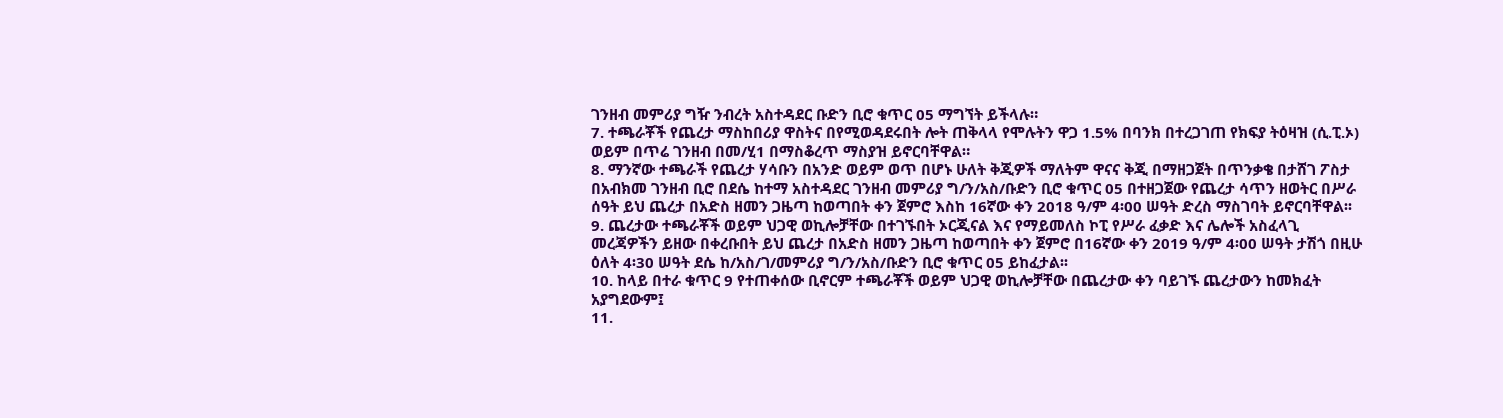ገንዘብ መምሪያ ግዥ ንብረት አስተዳደር ቡድን ቢሮ ቁጥር 05 ማግኘት ይችላሉ።
7. ተጫራቾች የጨረታ ማስከበሪያ ዋስትና በየሚወዳደሩበት ሎት ጠቅላላ የሞሉትን ዋጋ 1.5% በባንክ በተረጋገጠ የክፍያ ትዕዛዝ (ሲ.ፒ.ኦ) ወይም በጥሬ ገንዘብ በመ/ሂ1 በማስቆረጥ ማስያዝ ይኖርባቸዋል።
8. ማንኛው ተጫራች የጨረታ ሃሳቡን በአንድ ወይም ወጥ በሆኑ ሁለት ቅጂዎች ማለትም ዋናና ቅጂ በማዘጋጀት በጥንቃቄ በታሸገ ፖስታ በአብክመ ገንዘብ ቢሮ በደሴ ከተማ አስተዳደር ገንዘብ መምሪያ ግ/ን/አስ/ቡድን ቢሮ ቁጥር 05 በተዘጋጀው የጨረታ ሳጥን ዘወትር በሥራ ሰዓት ይህ ጨረታ በአድስ ዘመን ጋዜጣ ከወጣበት ቀን ጀምሮ እስከ 16ኛው ቀን 2018 ዓ/ም 4፡00 ሠዓት ድረስ ማስገባት ይኖርባቸዋል፡፡
9. ጨረታው ተጫራቾች ወይም ህጋዊ ወኪሎቻቸው በተገኙበት ኦርጂናል እና የማይመለስ ኮፒ የሥራ ፈቃድ እና ሌሎች አስፈላጊ መረጃዎችን ይዘው በቀረቡበት ይህ ጨረታ በአድስ ዘመን ጋዜጣ ከወጣበት ቀን ጀምሮ በ16ኛው ቀን 2019 ዓ/ም 4፡00 ሠዓት ታሽጎ በዚሁ ዕለት 4፡30 ሠዓት ደሴ ከ/አስ/ገ/መምሪያ ግ/ን/አስ/ቡድን ቢሮ ቁጥር 05 ይከፈታል፡፡
10. ከላይ በተራ ቁጥር 9 የተጠቀሰው ቢኖርም ተጫራቾች ወይም ህጋዊ ወኪሎቻቸው በጨረታው ቀን ባይገኙ ጨረታውን ከመክፈት አያግደውም፤
11.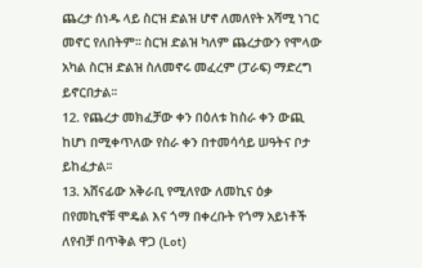ጨረታ ሰነዱ ላይ ስርዝ ድልዝ ሆኖ ለመለየት አሻሚ ነገር መኖር የለበትም፡፡ ስርዝ ድልዝ ካለም ጨረታውን የሞላው አካል ስርዝ ድልዝ ስለመኖሩ መፈረም (ፓራፍ) ማድረግ ይኖርበታል፡፡
12. የጨረታ መክፈቻው ቀን በዕለቱ ከስራ ቀን ውጪ ከሆነ በሚቀጥለው የስራ ቀን በተመሳሳይ ሠዓትና ቦታ ይከፈታል፡፡
13. አሸናፊው አቅራቢ የሚለየው ለመኪና ዕቃ በየመኪኖቹ ሞዴል እና ጎማ በቀረቡት የጎማ አይነቶች ለየብቻ በጥቅል ዋጋ (Lot)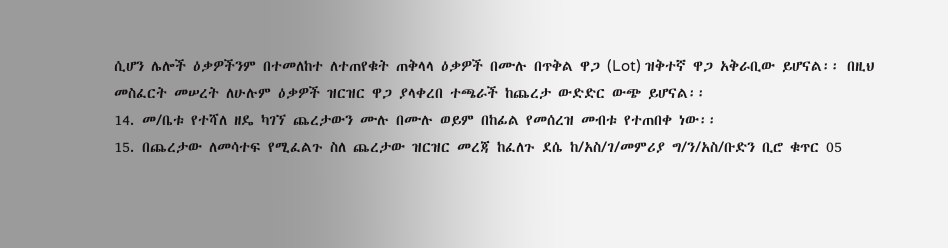ሲሆን ሌሎች ዕቃዎችንም በተመለከተ ለተጠየቁት ጠቅላላ ዕቃዎች በሙሉ በጥቅል ዋጋ (Lot) ዝቅተኛ ዋጋ አቅራቢው ይሆናል፡፡ በዚህ መስፈርት መሠረት ለሁሉም ዕቃዎች ዝርዝር ዋጋ ያላቀረበ ተጫራች ከጨረታ ውድድር ውጭ ይሆናል፡፡
14. መ/ቤቱ የተሻለ ዘዴ ካገኘ ጨረታውን ሙሉ በሙሉ ወይም በከፊል የመሰረዝ መብቱ የተጠበቀ ነው፡፡
15. በጨረታው ለመሳተፍ የሚፈልጉ ስለ ጨረታው ዝርዝር መረጃ ከፈለጉ ደሴ ከ/አስ/ገ/መምሪያ ግ/ን/አስ/ቡድን ቢሮ ቁጥር 05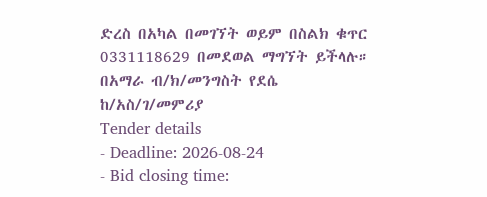ድረስ በአካል በመገኘት ወይም በስልክ ቁጥር 0331118629 በመደወል ማግኘት ይችላሉ።
በአማራ ብ/ክ/መንግስት የደሴ ከ/አስ/ገ/መምሪያ
Tender details
- Deadline: 2026-08-24
- Bid closing time: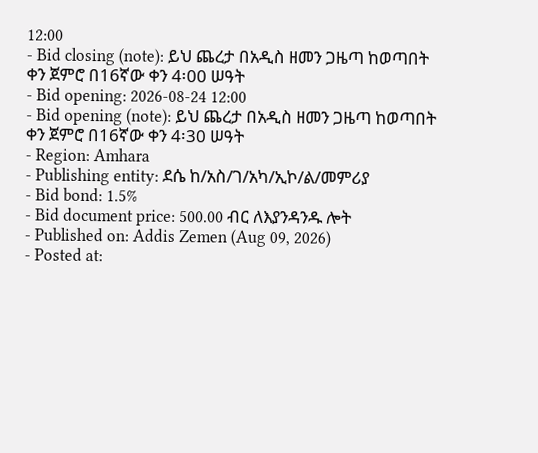12:00
- Bid closing (note): ይህ ጨረታ በአዲስ ዘመን ጋዜጣ ከወጣበት ቀን ጀምሮ በ16ኛው ቀን 4፡00 ሠዓት
- Bid opening: 2026-08-24 12:00
- Bid opening (note): ይህ ጨረታ በአዲስ ዘመን ጋዜጣ ከወጣበት ቀን ጀምሮ በ16ኛው ቀን 4፡30 ሠዓት
- Region: Amhara
- Publishing entity: ደሴ ከ/አስ/ገ/አካ/ኢኮ/ል/መምሪያ
- Bid bond: 1.5%
- Bid document price: 500.00 ብር ለእያንዳንዱ ሎት
- Published on: Addis Zemen (Aug 09, 2026)
- Posted at: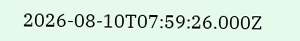2026-08-10T07:59:26.000Z